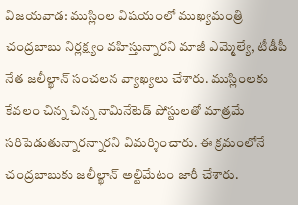విజయవాడ: ముస్లింల విషయంలో ముఖ్యమంత్రి చంద్రబాబు నిర్లక్ష్యం వహిస్తున్నారని మాజీ ఎమ్మెల్యే, టీడీపీ నేత జలీల్ఖాన్ సంచలన వ్యాఖ్యలు చేశారు. ముస్లింలకు కేవలం చిన్న చిన్న నామినేటెడ్ పోస్టులతో మాత్రమే సరిపెడుతున్నారన్నారని విమర్శించారు. ఈ క్రమంలోనే చంద్రబాబుకు జలీల్ఖాన్ అల్టిమేటం జారీ చేశారు.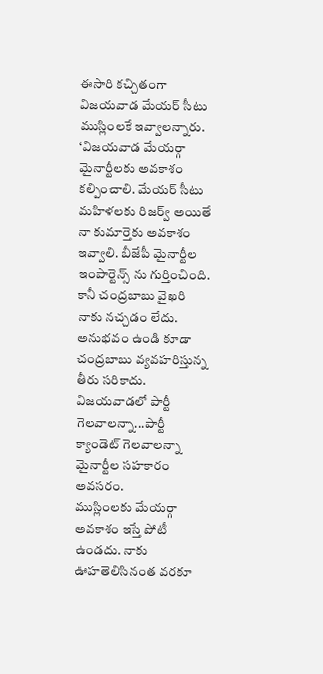ఈసారి కచ్చితంగా విజయవాడ మేయర్ సీటు ముస్లింలకే ఇవ్వాలన్నారు.
‘విజయవాడ మేయర్గా మైనార్టీలకు అవకాశం కల్పించాలి. మేయర్ సీటు మహిళలకు రిజర్వ్ అయితే నా కుమార్తెకు అవకాశం ఇవ్వాలి. బీజేపీ మైనార్టీల ఇంపార్టెన్స్ ను గుర్తించింది. కానీ చంద్రబాబు వైఖరి నాకు నచ్చడం లేదు. అనుభవం ఉండి కూడా చంద్రబాబు వ్యవహరిస్తున్న తీరు సరికాదు. విజయవాడలో పార్టీ గెలవాలన్నా...పార్టీ క్యాండెట్ గెలవాలన్నా మైనార్టీల సహకారం అవసరం.
ముస్లింలకు మేయర్గా అవకాశం ఇస్తే పోటీ ఉండదు. నాకు ఊహతెలిసినంత వరకూ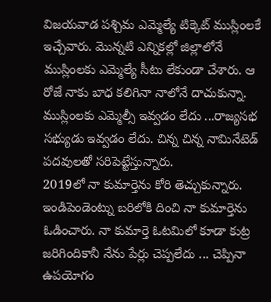విజయవాడ పశ్చిమ ఎమ్మెల్యే టిక్కెట్ ముస్లింలకే ఇచ్చేవారు. మొన్నటి ఎన్నికల్లో జిల్లాలోనే ముస్లింలకు ఎమ్మెల్యే సీటు లేకుండా చేశారు. ఆ రోజే నాకు బాధ కలిగినా నాలోనే దాచుకున్నా. ముస్లింలకు ఎమ్మెల్సీ ఇవ్వడం లేదు ...రాజ్యసభ సభ్యుడు ఇవ్వడం లేదు. చిన్న చిన్న నామినేటెడ్ పదవులతో సరిపెట్టేస్తున్నారు.
2019లో నా కుమార్తెను కోరి తెచ్చుకున్నారు. ఇండిపెండెంట్ను బరిలోకి దించి నా కుమార్తెను ఓడించారు. నా కుమార్తె ఓటమిలో కూడా కుట్ర జరిగిందికానీ నేను పేర్లు చెప్పలేదు ... చెప్పినా ఉపయోగం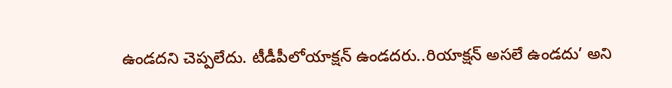ఉండదని చెప్పలేదు. టీడీపీలోయాక్షన్ ఉండదరు..రియాక్షన్ అసలే ఉండదు’ అని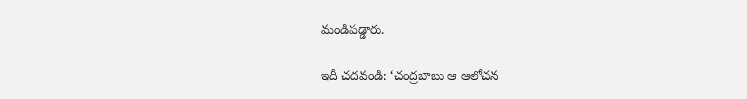మండిపడ్డారు.

ఇదీ చదవండి: ‘చంద్రబాబు ఆ ఆలోచన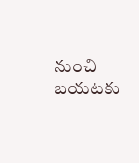నుంచి బయటకు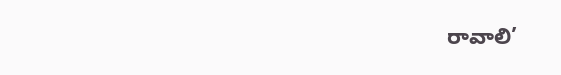రావాలి’